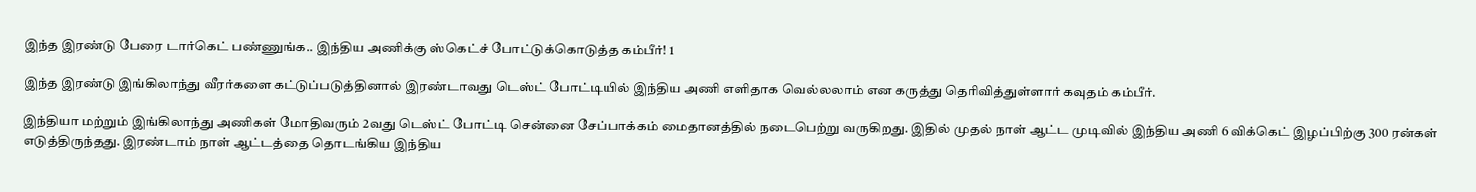இந்த இரண்டு பேரை டார்கெட் பண்ணுங்க.. இந்திய அணிக்கு ஸ்கெட்ச் போட்டுக்கொடுத்த கம்பீர்! 1

இந்த இரண்டு இங்கிலாந்து வீரர்களை கட்டுப்படுத்தினால் இரண்டாவது டெஸ்ட் போட்டியில் இந்திய அணி எளிதாக வெல்லலாம் என கருத்து தெரிவித்துள்ளார் கவுதம் கம்பீர்.

இந்தியா மற்றும் இங்கிலாந்து அணிகள் மோதிவரும் 2வது டெஸ்ட் போட்டி சென்னை சேப்பாக்கம் மைதானத்தில் நடைபெற்று வருகிறது. இதில் முதல் நாள் ஆட்ட முடிவில் இந்திய அணி 6 விக்கெட் இழப்பிற்கு 300 ரன்கள் எடுத்திருந்தது. இரண்டாம் நாள் ஆட்டத்தை தொடங்கிய இந்திய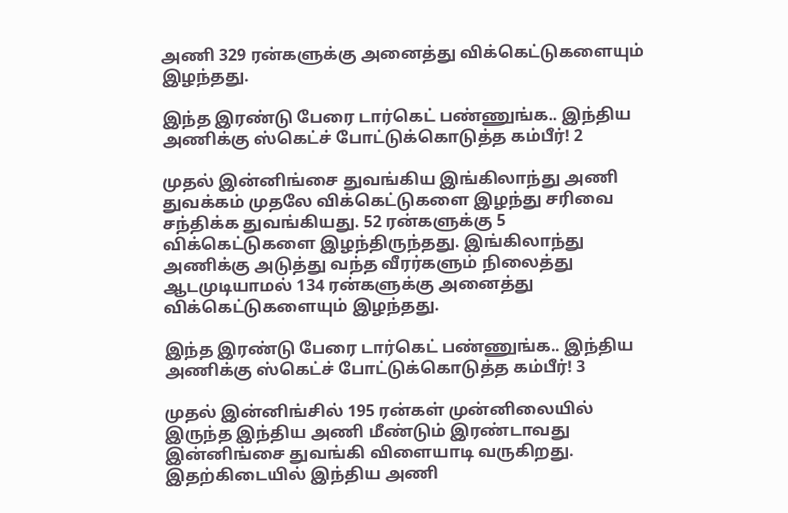அணி 329 ரன்களுக்கு அனைத்து விக்கெட்டுகளையும் இழந்தது.

இந்த இரண்டு பேரை டார்கெட் பண்ணுங்க.. இந்திய அணிக்கு ஸ்கெட்ச் போட்டுக்கொடுத்த கம்பீர்! 2

முதல் இன்னிங்சை துவங்கிய இங்கிலாந்து அணி துவக்கம் முதலே விக்கெட்டுகளை இழந்து சரிவை சந்திக்க துவங்கியது. 52 ரன்களுக்கு 5 விக்கெட்டுகளை இழந்திருந்தது. இங்கிலாந்து அணிக்கு அடுத்து வந்த வீரர்களும் நிலைத்து ஆடமுடியாமல் 134 ரன்களுக்கு அனைத்து விக்கெட்டுகளையும் இழந்தது.

இந்த இரண்டு பேரை டார்கெட் பண்ணுங்க.. இந்திய அணிக்கு ஸ்கெட்ச் போட்டுக்கொடுத்த கம்பீர்! 3

முதல் இன்னிங்சில் 195 ரன்கள் முன்னிலையில் இருந்த இந்திய அணி மீண்டும் இரண்டாவது இன்னிங்சை துவங்கி விளையாடி வருகிறது. இதற்கிடையில் இந்திய அணி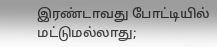இரண்டாவது போட்டியில் மட்டுமல்லாது;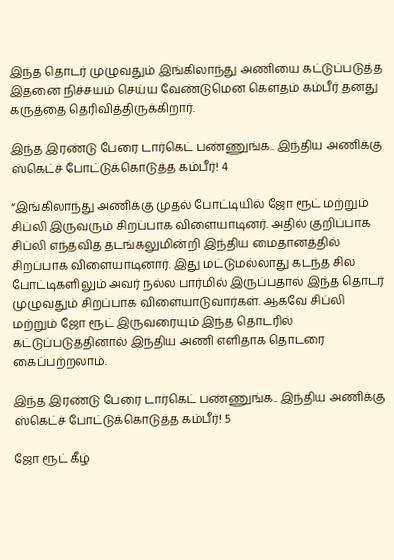இந்த தொடர் முழுவதும் இங்கிலாந்து அணியை கட்டுப்படுத்த இதனை நிச்சயம் செய்ய வேண்டுமென கௌதம் கம்பீர் தனது கருத்தை தெரிவித்திருக்கிறார்.

இந்த இரண்டு பேரை டார்கெட் பண்ணுங்க.. இந்திய அணிக்கு ஸ்கெட்ச் போட்டுக்கொடுத்த கம்பீர்! 4

“இங்கிலாந்து அணிக்கு முதல் போட்டியில் ஜோ ரூட் மற்றும் சிப்லி இருவரும் சிறப்பாக விளையாடினர். அதில் குறிப்பாக சிப்லி எந்தவித தடங்கலுமின்றி இந்திய மைதானத்தில் சிறப்பாக விளையாடினார். இது மட்டுமல்லாது கடந்த சில போட்டிகளிலும் அவர் நல்ல பார்மில் இருப்பதால் இந்த தொடர் முழுவதும் சிறப்பாக விளையாடுவார்கள். ஆகவே சிப்லி மற்றும் ஜோ ரூட் இருவரையும் இந்த தொடரில் கட்டுப்படுத்தினால் இந்திய அணி எளிதாக தொடரை கைப்பற்றலாம்.

இந்த இரண்டு பேரை டார்கெட் பண்ணுங்க.. இந்திய அணிக்கு ஸ்கெட்ச் போட்டுக்கொடுத்த கம்பீர்! 5

ஜோ ரூட் கீழ்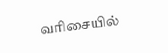வரிசையில்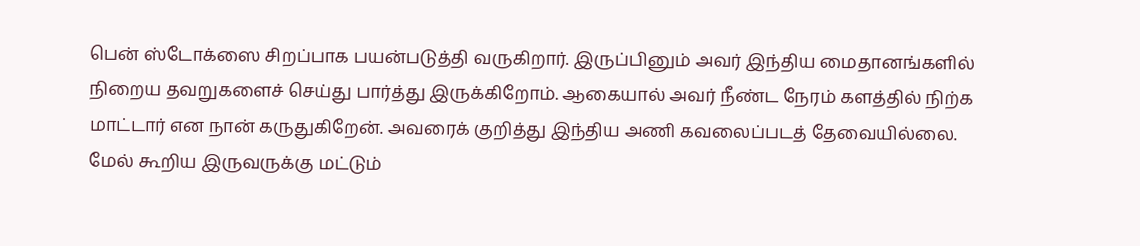பென் ஸ்டோக்ஸை சிறப்பாக பயன்படுத்தி வருகிறார். இருப்பினும் அவர் இந்திய மைதானங்களில் நிறைய தவறுகளைச் செய்து பார்த்து இருக்கிறோம். ஆகையால் அவர் நீண்ட நேரம் களத்தில் நிற்க மாட்டார் என நான் கருதுகிறேன். அவரைக் குறித்து இந்திய அணி கவலைப்படத் தேவையில்லை. மேல் கூறிய இருவருக்கு மட்டும்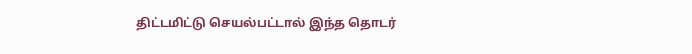திட்டமிட்டு செயல்பட்டால் இந்த தொடர்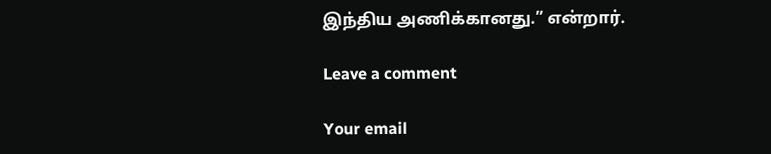இந்திய அணிக்கானது.” என்றார்.

Leave a comment

Your email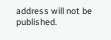address will not be published.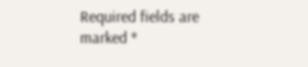Required fields are marked *